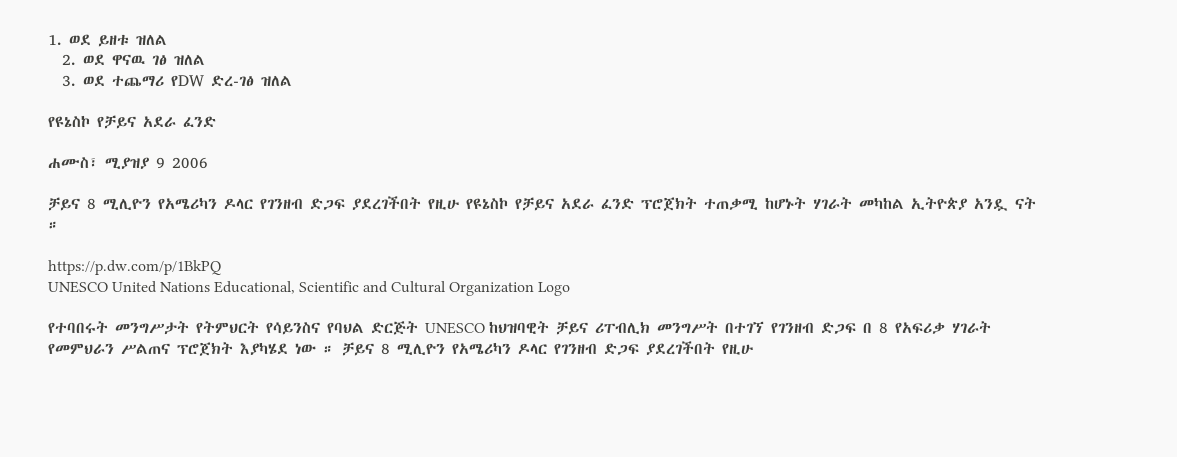1. ወደ ይዘቱ ዝለል
  2. ወደ ዋናዉ ገፅ ዝለል
  3. ወደ ተጨማሪ የDW ድረ-ገፅ ዝለል

የዩኔስኮ የቻይና አደራ ፈንድ

ሐሙስ፣ ሚያዝያ 9 2006

ቻይና 8 ሚሊዮን የአሜሪካን ዶላር የገንዘብ ድጋፍ ያደረገችበት የዚሁ የዩኔስኮ የቻይና አደራ ፈንድ ፕሮጀክት ተጠቃሚ ከሆኑት ሃገራት መካከል ኢትዮጵያ አንዷ ናት ።

https://p.dw.com/p/1BkPQ
UNESCO United Nations Educational, Scientific and Cultural Organization Logo

የተባበሩት መንግሥታት የትምህርት የሳይንስና የባህል ድርጅት UNESCO ከህዝባዊት ቻይና ሪፐብሊክ መንግሥት በተገኘ የገንዘብ ድጋፍ በ 8 የአፍሪቃ ሃገራት የመምህራን ሥልጠና ፕሮጀክት እያካሄደ ነው ። ቻይና 8 ሚሊዮን የአሜሪካን ዶላር የገንዘብ ድጋፍ ያደረገችበት የዚሁ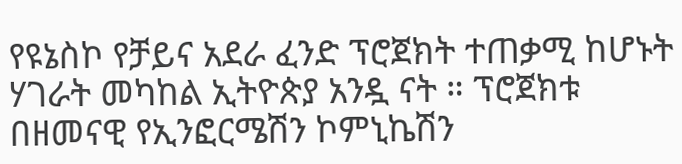የዩኔስኮ የቻይና አደራ ፈንድ ፕሮጀክት ተጠቃሚ ከሆኑት ሃገራት መካከል ኢትዮጵያ አንዷ ናት ። ፕሮጀክቱ በዘመናዊ የኢንፎርሜሽን ኮምኒኬሽን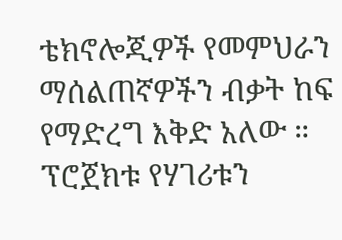ቴክኖሎጂዎች የመምህራን ማሰልጠኛዎችን ብቃት ከፍ የማድረግ እቅድ አለው ። ፕሮጀክቱ የሃገሪቱን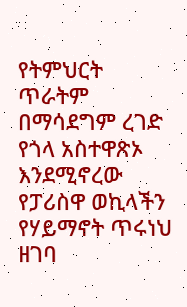የትምህርት ጥራትም በማሳደግም ረገድ የጎላ አስተዋጽኦ እንደሚኖረው የፓሪስዋ ወኪላችን የሃይማኖት ጥሩነህ ዘገባ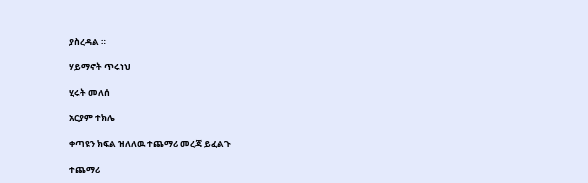ያስረዳል ።

ሃይማኖት ጥሩነህ

ሂሩት መለሰ

አርያም ተክሌ

ቀጣዩን ክፍል ዝለለዉ ተጨማሪ መረጃ ይፈልጉ

ተጨማሪ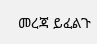መረጃ ይፈልጉ